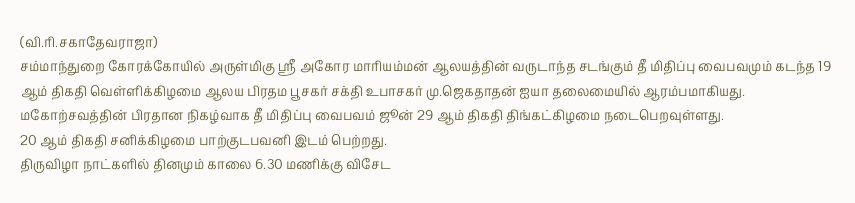(வி.ரி.சகாதேவராஜா)
சம்மாந்துறை கோரக்கோயில் அருள்மிகு ஸ்ரீ அகோர மாரியம்மன் ஆலயத்தின் வருடாந்த சடங்கும் தீ மிதிப்பு வைபவமும் கடந்த 19 ஆம் திகதி வெள்ளிக்கிழமை ஆலய பிரதம பூசகர் சக்தி உபாசகர் மு.ஜெகதாதன் ஐயா தலைமையில் ஆரம்பமாகியது.
மகோற்சவத்தின் பிரதான நிகழ்வாக தீ மிதிப்பு வைபவம் ஜூன் 29 ஆம் திகதி திங்கட்கிழமை நடைபெறவுள்ளது.
20 ஆம் திகதி சனிக்கிழமை பாற்குடபவனி இடம் பெற்றது.
திருவிழா நாட்களில் தினமும் காலை 6.30 மணிக்கு விசேட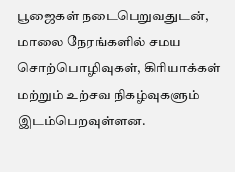பூஜைகள் நடைபெறுவதுடன், மாலை நேரங்களில் சமய சொற்பொழிவுகள், கிரியாக்கள் மற்றும் உற்சவ நிகழ்வுகளும் இடம்பெறவுள்ளன.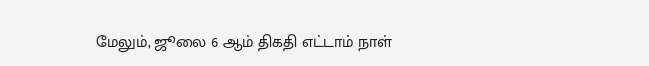மேலும், ஜூலை 6 ஆம் திகதி எட்டாம் நாள்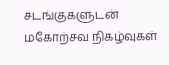சடங்குகளுடன் மகோற்சவ நிகழ்வுகள்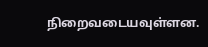நிறைவடையவுள்ளன.